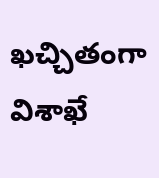ఖచ్చితంగా విశాఖే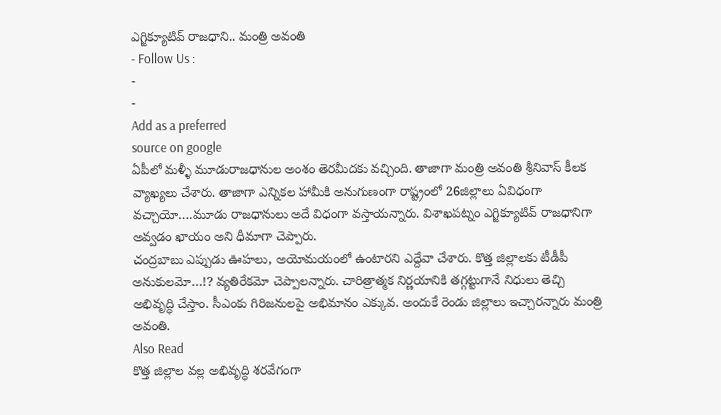ఎగ్జిక్యూటివ్ రాజధాని.. మంత్రి అవంతి
- Follow Us :
-
-
Add as a preferred
source on google
ఏపీలో మళ్ళీ మూడురాజధానుల అంశం తెరమీదకు వచ్చింది. తాజాగా మంత్రి అవంతి శ్రీనివాస్ కీలక వ్యాఖ్యలు చేశారు. తాజాగా ఎన్నికల హామీకి అనుగుణంగా రాష్ట్రంలో 26జిల్లాలు ఏవిధంగా వచ్చాయో….మూడు రాజధానులు అదే విధంగా వస్తాయన్నారు. విశాఖపట్నం ఎగ్జిక్యూటివ్ రాజధానిగా అవ్వడం ఖాయం అని ధీమాగా చెప్పారు.
చంద్రబాబు ఎప్పుడు ఊహలు, అయోమయంలో ఉంటారని ఎద్దేవా చేశారు. కొత్త జిల్లాలకు టీడీపీ అనుకులమో…!? వ్యతిరేకమో చెప్పాలన్నారు. చారిత్రాత్మక నిర్ణయానికి తగ్గట్టుగానే నిధులు తెచ్చి అభివృద్ధి చేస్తాం. సీఎంకు గిరిజనులపై అభిమానం ఎక్కువ. అందుకే రెండు జిల్లాలు ఇచ్చారన్నారు మంత్రి అవంతి.
Also Read
కొత్త జిల్లాల వల్ల అభివృద్ధి శరవేగంగా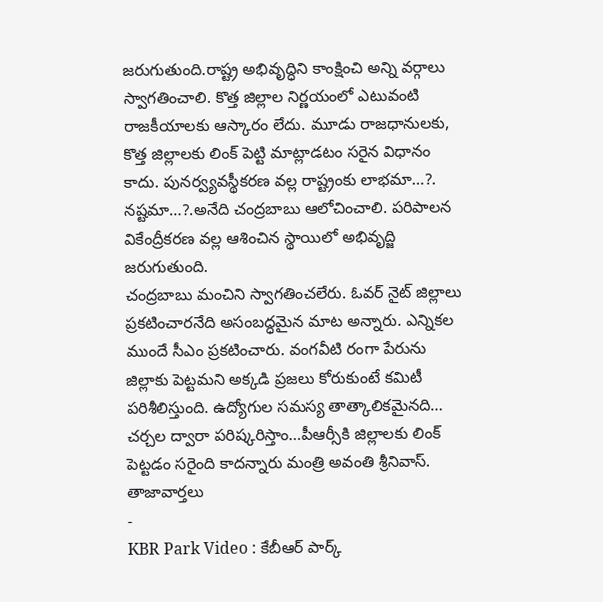జరుగుతుంది.రాష్ట్ర అభివృద్ధిని కాంక్షించి అన్ని వర్గాలు స్వాగతించాలి. కొత్త జిల్లాల నిర్ణయంలో ఎటువంటి రాజకీయాలకు ఆస్కారం లేదు. మూడు రాజధానులకు, కొత్త జిల్లాలకు లింక్ పెట్టి మాట్లాడటం సరైన విధానం కాదు. పునర్వ్యవస్థీకరణ వల్ల రాష్ట్రంకు లాభమా…?. నష్టమా…?.అనేది చంద్రబాబు ఆలోచించాలి. పరిపాలన వికేంద్రీకరణ వల్ల ఆశించిన స్థాయిలో అభివృద్జి జరుగుతుంది.
చంద్రబాబు మంచిని స్వాగతించలేరు. ఓవర్ నైట్ జిల్లాలు ప్రకటించారనేది అసంబద్ధమైన మాట అన్నారు. ఎన్నికల ముందే సీఎం ప్రకటించారు. వంగవీటి రంగా పేరును జిల్లాకు పెట్టమని అక్కడి ప్రజలు కోరుకుంటే కమిటీ పరిశీలిస్తుంది. ఉద్యోగుల సమస్య తాత్కాలికమైనది… చర్చల ద్వారా పరిష్కరిస్తాం…పీఆర్సీకి జిల్లాలకు లింక్ పెట్టడం సరైంది కాదన్నారు మంత్రి అవంతి శ్రీనివాస్.
తాజావార్తలు
-
KBR Park Video : కేబీఆర్ పార్క్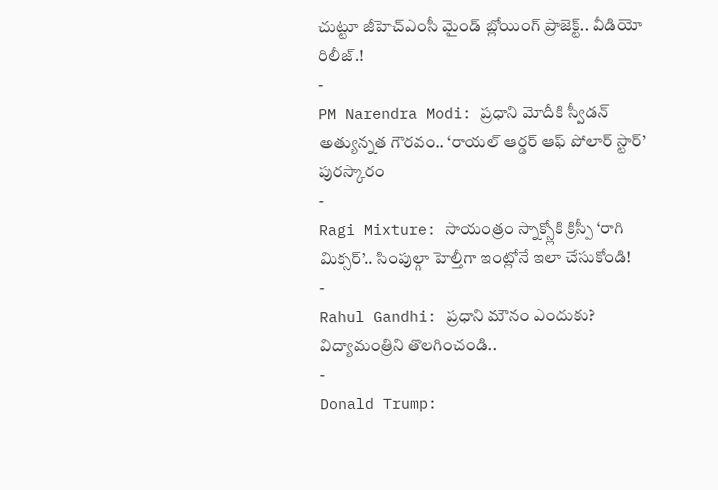చుట్టూ జీహెచ్ఎంసీ మైండ్ బ్లోయింగ్ ప్రాజెక్ట్.. వీడియో రిలీజ్.!
-
PM Narendra Modi: ప్రధాని మోదీకి స్వీడన్ అత్యున్నత గౌరవం.. ‘రాయల్ ఆర్డర్ ఆఫ్ పోలార్ స్టార్’ పురస్కారం
-
Ragi Mixture: సాయంత్రం స్నాక్స్లోకి క్రిస్పీ ‘రాగి మిక్సర్’.. సింపుల్గా హెల్తీగా ఇంట్లోనే ఇలా చేసుకోండి!
-
Rahul Gandhi: ప్రధాని మౌనం ఎందుకు? విద్యామంత్రిని తొలగించండి..
-
Donald Trump: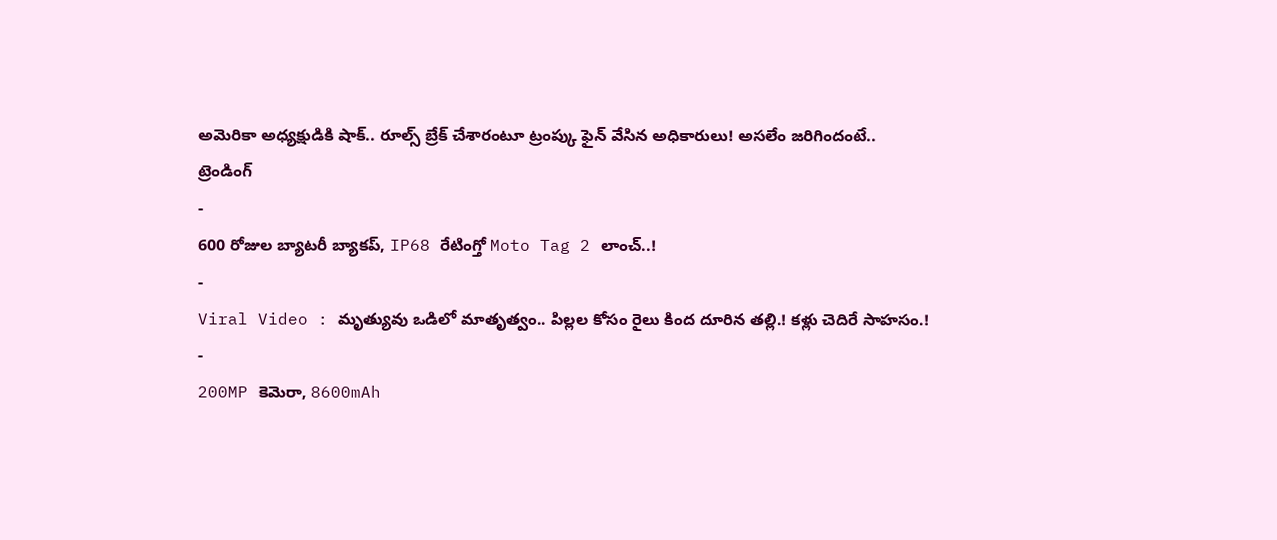అమెరికా అధ్యక్షుడికి షాక్.. రూల్స్ బ్రేక్ చేశారంటూ ట్రంప్కు ఫైన్ వేసిన అధికారులు! అసలేం జరిగిందంటే..
ట్రెండింగ్
-
600 రోజుల బ్యాటరీ బ్యాకప్, IP68 రేటింగ్తో Moto Tag 2 లాంచ్..!
-
Viral Video : మృత్యువు ఒడిలో మాతృత్వం.. పిల్లల కోసం రైలు కింద దూరిన తల్లి.! కళ్లు చెదిరే సాహసం.!
-
200MP కెమెరా, 8600mAh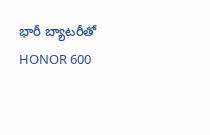భారీ బ్యాటరీతో HONOR 600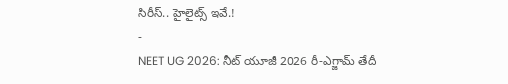సిరీస్.. హైలైట్స్ ఇవే.!
-
NEET UG 2026: నీట్ యూజీ 2026 రీ-ఎగ్జామ్ తేదీ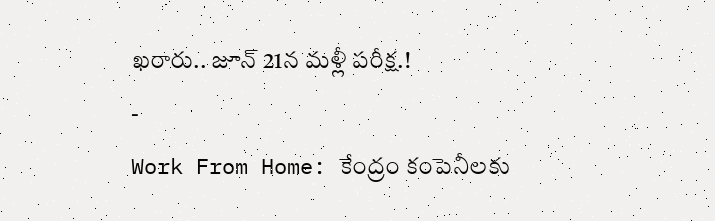ఖరారు.. జూన్ 21న మళ్లీ పరీక్ష.!
-
Work From Home: కేంద్రం కంపెనీలకు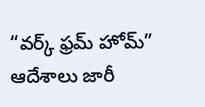“వర్క్ ఫ్రమ్ హోమ్” ఆదేశాలు జారీ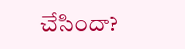చేసిందా?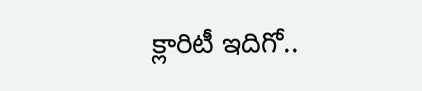క్లారిటీ ఇదిగో..